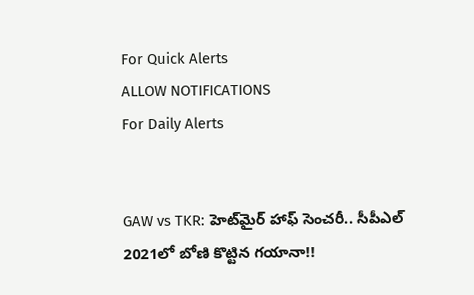For Quick Alerts
ALLOW NOTIFICATIONS
For Daily Alerts


GAW vs TKR: హెట్‌మైర్ హాఫ్ సెంచరీ.. సీపీఎల్‌ 2021లో బోణి కొట్టిన గయానా!!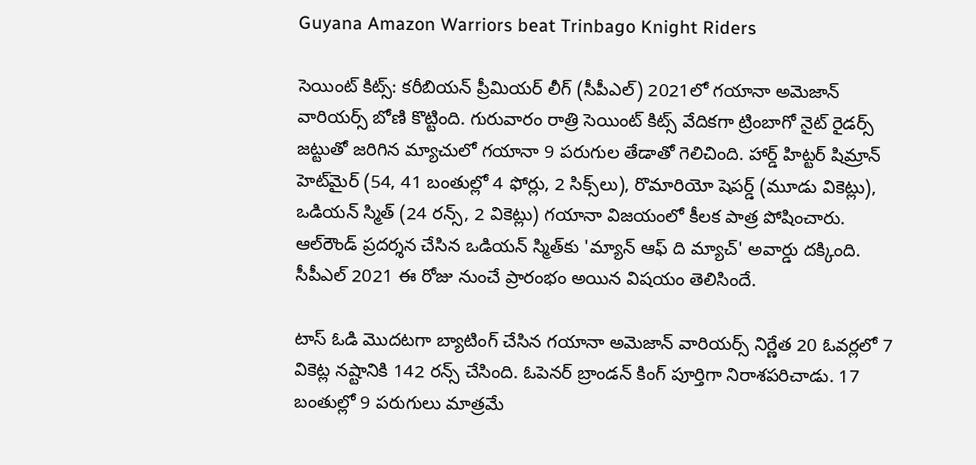Guyana Amazon Warriors beat Trinbago Knight Riders

సెయింట్ కిట్స్‌: కరీబియన్‌ ప్రీమియర్ లీగ్‌ (సీపీఎల్‌) 2021లో గయానా అమెజాన్ వారియర్స్ బోణి కొట్టింది. గురువారం రాత్రి సెయింట్ కిట్స్‌ వేదికగా ట్రింబాగో నైట్ రైడర్స్ జట్టుతో జరిగిన మ్యాచులో గయానా 9 పరుగుల తేడాతో గెలిచింది. హార్డ్ హిట్టర్ షిమ్రాన్ హెట్‌మైర్ (54, 41 బంతుల్లో 4 ఫోర్లు, 2 సిక్స్‌లు), రొమారియో షెపర్డ్ (మూడు వికెట్లు), ఒడియన్ స్మిత్ (24 రన్స్, 2 వికెట్లు) గయానా విజయంలో కీలక పాత్ర పోషించారు. ఆల్‌రౌండ్ ప్రదర్శన చేసిన ఒడియన్ స్మిత్‌కు 'మ్యాన్ ఆఫ్ ది మ్యాచ్' అవార్డు దక్కింది. సీపీఎల్‌ 2021 ఈ రోజు నుంచే ప్రారంభం అయిన విషయం తెలిసిందే.

టాస్ ఓడి మొదటగా బ్యాటింగ్ చేసిన గయానా అమెజాన్ వారియర్స్ నిర్ణేత 20 ఓవర్లలో 7 వికెట్ల నష్టానికి 142 రన్స్ చేసింది. ఓపెనర్ బ్రాండన్ కింగ్ పూర్తిగా నిరాశపరిచాడు. 17 బంతుల్లో 9 పరుగులు మాత్రమే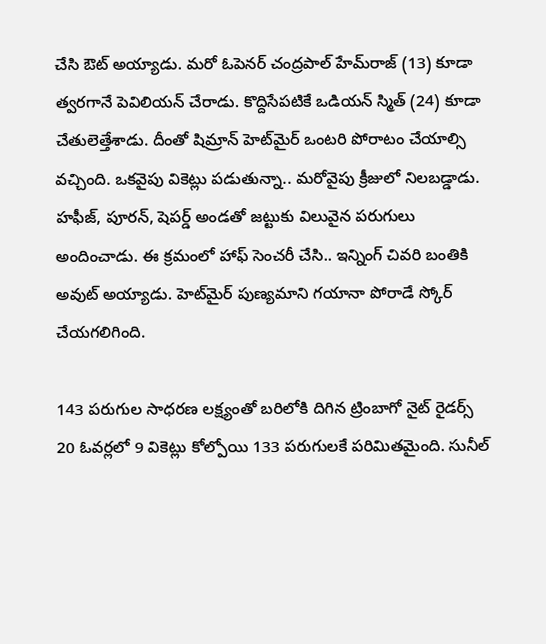చేసి ఔట్ అయ్యాడు. మరో ఓపెనర్ చంద్రపాల్ హేమ్‌రాజ్ (13) కూడా త్వరగానే పెవిలియన్ చేరాడు. కొద్దిసేపటికే ఒడియన్ స్మిత్ (24) కూడా చేతులెత్తేశాడు. దీంతో షిమ్రాన్ హెట్‌మైర్ ఒంటరి పోరాటం చేయాల్సి వచ్చింది. ఒకవైపు వికెట్లు పడుతున్నా.. మరోవైపు క్రీజులో నిలబడ్డాడు. హఫీజ్, పూరన్, షెపర్డ్ అండతో జట్టుకు విలువైన పరుగులు అందించాడు. ఈ క్రమంలో హాఫ్ సెంచరీ చేసి.. ఇన్నింగ్ చివరి బంతికి అవుట్ అయ్యాడు. హెట్‌మైర్ పుణ్యమాని గయానా పోరాడే స్కోర్ చేయగలిగింది.

143 పరుగుల సాధరణ లక్ష్యంతో బరిలోకి దిగిన ట్రింబాగో నైట్ రైడర్స్ 20 ఓవర్లలో 9 వికెట్లు కోల్పోయి 133 పరుగులకే పరిమితమైంది. సునీల్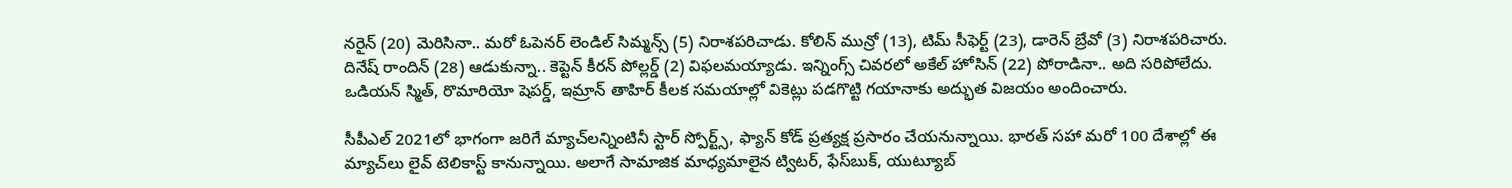నరైన్ (20) మెరిసినా.. మరో ఓపెనర్ లెండిల్ సిమ్మన్స్ (5) నిరాశపరిచాడు. కోలిన్ మున్రో (13), టిమ్ సీఫెర్ట్ (23), డారెన్ బ్రేవో (3) నిరాశపరిచారు. దినేష్ రాందిన్ (28) ఆడుకున్నా.. కెప్టెన్ కీరన్ పోల్లర్డ్ (2) విఫలమయ్యాడు. ఇన్నింగ్స్ చివరలో అకేల్ హోసిన్ (22) పోరాడినా.. అది సరిపోలేదు. ఒడియన్ స్మిత్, రొమారియో షెపర్డ్, ఇమ్రాన్ తాహిర్ కీలక సమయాల్లో వికెట్లు పడగొట్టి గయానాకు అద్భుత విజయం అందించారు.

సీపీఎల్‌ 2021లో భాగంగా జరిగే మ్యాచ్‌లన్నింటినీ స్టార్ స్పోర్ట్స్, ఫ్యాన్ కోడ్ ప్రత్యక్ష ప్రసారం చేయనున్నాయి. భారత్ సహా మరో 100 దేశాల్లో ఈ మ్యాచ్‌లు లైవ్ టెలికాస్ట్ కానున్నాయి. అలాగే సామాజిక మాధ్యమాలైన ట్విటర్, ఫేస్‌బుక్, యుట్యూబ్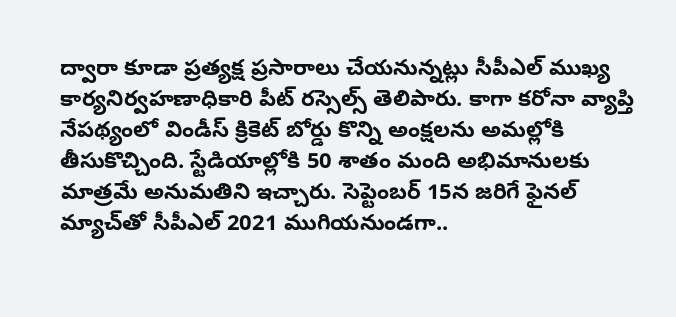ద్వారా కూడా ప్రత్యక్ష ప్రసారాలు చేయనున్నట్లు సీపీఎల్‌ ముఖ్య కార్యనిర్వహణాధికారి పీట్ రస్సెల్స్ తెలిపారు. కాగా కరోనా వ్యాప్తి నేపథ్యంలో విండీస్ క్రికెట్ బోర్డు కొన్ని అంక్షలను అమల్లోకి తీసుకొచ్చింది. స్టేడియాల్లోకి 50 శాతం మంది అభిమానులకు మాత్రమే అనుమతిని ఇచ్చారు. సెప్టెంబర్ 15న జరిగే ఫైనల్‌ మ్యాచ్‌తో సీపీఎల్‌ 2021 ముగియనుండగా..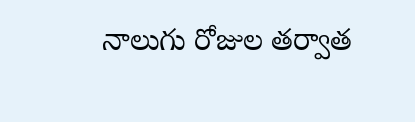నాలుగు రోజుల తర్వాత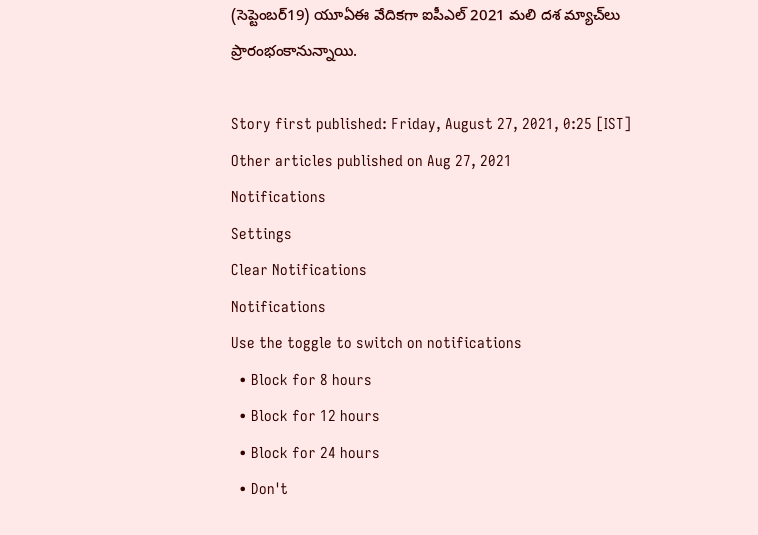(సెప్టెంబర్‌19) యూఏఈ వేదికగా ఐపీఎల్ 2021 మలి దశ మ్యాచ్‌లు ప్రారంభంకానున్నాయి.

Story first published: Friday, August 27, 2021, 0:25 [IST]
Other articles published on Aug 27, 2021
Notifications
Settings
Clear Notifications
Notifications
Use the toggle to switch on notifications
  • Block for 8 hours
  • Block for 12 hours
  • Block for 24 hours
  • Don't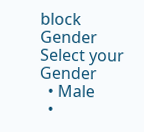block
Gender
Select your Gender
  • Male
  •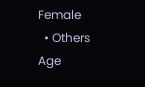Female
  • Others
Age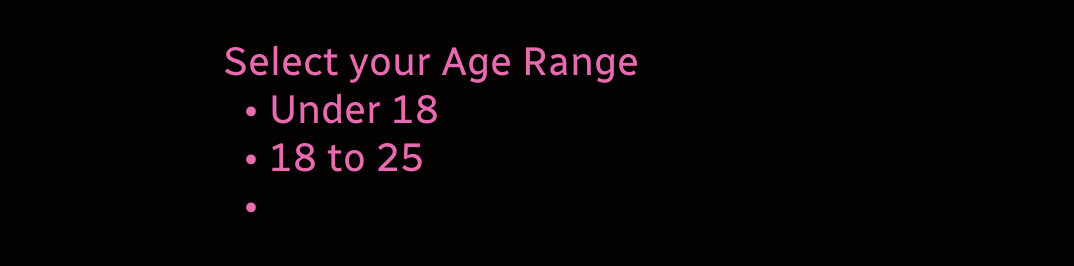Select your Age Range
  • Under 18
  • 18 to 25
  •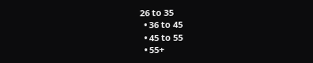26 to 35
  • 36 to 45
  • 45 to 55
  • 55+